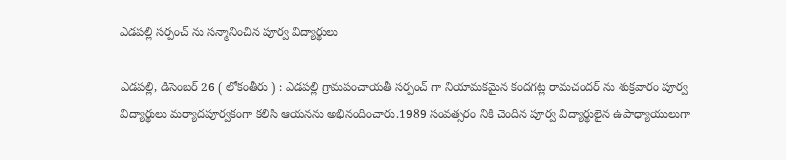ఎడపల్లి సర్పంచ్ ను సన్మానించిన పూర్వ విద్యార్థులు

ఎడపల్లి, డిసెంబర్ 26 ( లోకంతీరు ) : ఎడపల్లి గ్రామపంచాయతీ సర్పంచ్ గా నియామకమైన కందగట్ల రామచందర్ ను శుక్రవారం పూర్వ విద్యార్థులు మర్యాదపూర్వకంగా కలిసి ఆయనను అభినందించారు.1989 సంవత్సరం నికి చెందిన పూర్వ విద్యార్థులైన ఉపాధ్యాయులుగా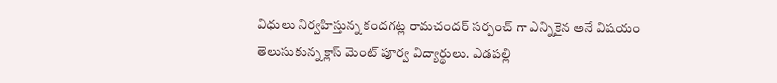విధులు నిర్వహిస్తున్న కందగట్ల రామచందర్ సర్పంచ్ గా ఎన్నికైన అనే విషయం తెలుసుకున్న క్లాస్ మెంట్ పూర్వ విద్యార్థులు. ఎడపల్లి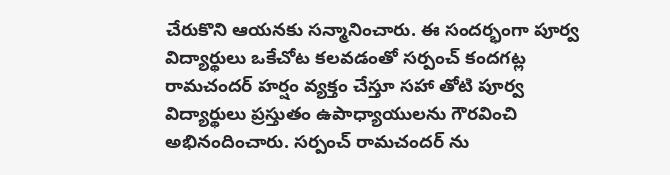చేరుకొని ఆయనకు సన్మానించారు. ఈ సందర్భంగా పూర్వ విద్యార్థులు ఒకేచోట కలవడంతో సర్పంచ్ కందగట్ల రామచందర్ హర్షం వ్యక్తం చేస్తూ సహా తోటి పూర్వ విద్యార్థులు ప్రస్తుతం ఉపాధ్యాయులను గౌరవించి అభినందించారు. సర్పంచ్ రామచందర్ ను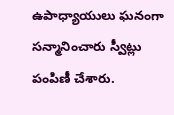ఉపాధ్యాయులు ఘనంగా సన్మానించారు స్వీట్లు పంపిణీ చేశారు.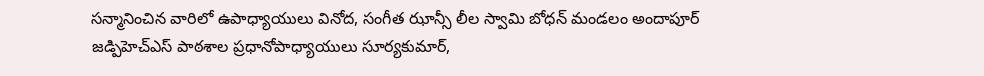సన్మానించిన వారిలో ఉపాధ్యాయులు వినోద, సంగీత ఝాన్సీ లీల స్వామి బోధన్ మండలం అందాపూర్ జడ్పిహెచ్ఎస్ పాఠశాల ప్రధానోపాధ్యాయులు సూర్యకుమార్,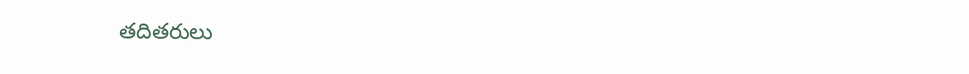తదితరులు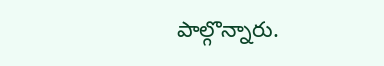పాల్గొన్నారు.